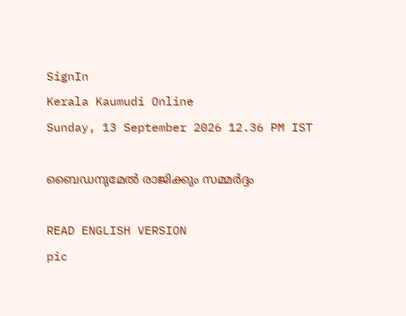SignIn
Kerala Kaumudi Online
Sunday, 13 September 2026 12.36 PM IST

ബൈഡനുമേൽ രാജിക്കും സമ്മർദ്ദം

READ ENGLISH VERSION
pic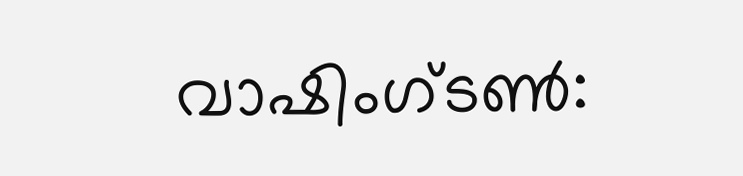വാഷിംഗ്ടൺ: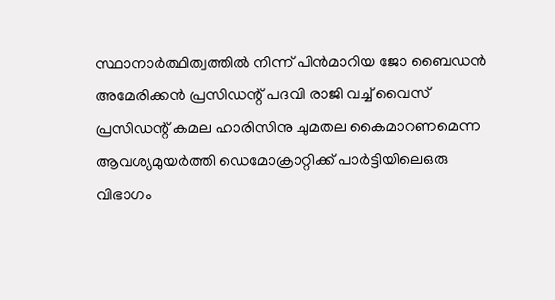സ്ഥാനാർത്ഥിത്വത്തിൽ നിന്ന് പിൻമാറിയ ജോ ബൈഡൻ അമേരിക്കൻ പ്രസിഡന്റ് പദവി രാജി വച്ച് വൈസ് പ്രസിഡന്റ് കമല ഹാരിസിനു ചുമതല കൈമാറണമെന്ന ആവശ്യമുയർത്തി ഡെമോക്രാറ്റിക്ക് പാർട്ടിയിലെഒരു വിഭാഗം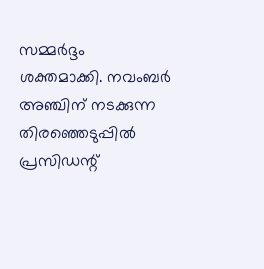സമ്മർദ്ദം ശക്തമാക്കി. നവംബർ അഞ്ചിന് നടക്കുന്ന തിരഞ്ഞെടുപ്പിൽ പ്രസിഡന്റ്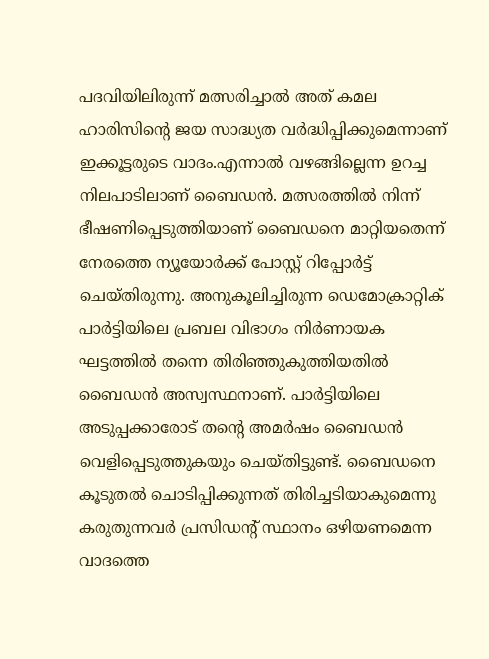പദവിയിലിരുന്ന് മത്സരിച്ചാൽ അത് കമല ഹാരിസിന്റെ ജയ സാദ്ധ്യത വർദ്ധിപ്പിക്കുമെന്നാണ് ഇക്കൂട്ടരുടെ വാദം.എന്നാൽ വഴങ്ങില്ലെന്ന ഉറച്ച നിലപാടിലാണ് ബൈഡൻ. മത്സരത്തിൽ നിന്ന് ഭീഷണിപ്പെടുത്തിയാണ് ബൈഡനെ മാറ്റിയതെന്ന് നേരത്തെ ന്യൂയോർക്ക് പോസ്റ്റ് റിപ്പോർട്ട് ചെയ്തിരുന്നു. അനുകൂലിച്ചിരുന്ന ഡെമോക്രാറ്റിക് പാർട്ടിയിലെ പ്രബല വിഭാഗം നിർണായക ഘട്ടത്തിൽ തന്നെ തിരിഞ്ഞുകുത്തിയതിൽ ബൈഡൻ അസ്വസ്ഥനാണ്. പാർട്ടിയിലെ അടുപ്പക്കാരോട് തന്റെ അമർഷം ബൈഡൻ വെളിപ്പെടുത്തുകയും ചെയ്തിട്ടുണ്ട്. ബൈഡനെ കൂടുതൽ ചൊടിപ്പിക്കുന്നത് തിരിച്ചടിയാകുമെന്നു കരുതുന്നവർ പ്രസിഡന്റ് സ്ഥാനം ഒഴിയണമെന്ന വാദത്തെ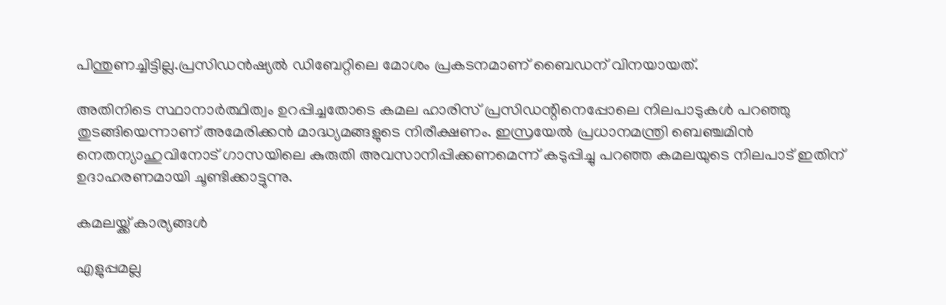പിന്തുണച്ചിട്ടില്ല.പ്രസിഡൻഷ്യൽ ഡിബേറ്റിലെ മോശം പ്രകടനമാണ് ബൈഡന് വിനയായത്.

അതിനിടെ സ്ഥാനാർത്ഥിത്വം ഉറപ്പിച്ചതോടെ കമല ഹാരിസ് പ്രസിഡന്റിനെപ്പോലെ നിലപാടുകൾ പറഞ്ഞു തുടങ്ങിയെന്നാണ് അമേരിക്കൻ മാദ്ധ്യമങ്ങളുടെ നിരീക്ഷണം. ഇസ്രയേൽ പ്രധാനമന്ത്രി ബെഞ്ചമിൻ നെതന്യാഹുവിനോട് ഗാസയിലെ കുരുതി അവസാനിപ്പിക്കണമെന്ന് കടുപ്പിച്ചു പറഞ്ഞ കമലയുടെ നിലപാട് ഇതിന് ഉദാഹരണമായി ചൂണ്ടിക്കാട്ടുന്നു.

കമലയ്ക്ക് കാര്യങ്ങൾ

എളുപ്പമല്ല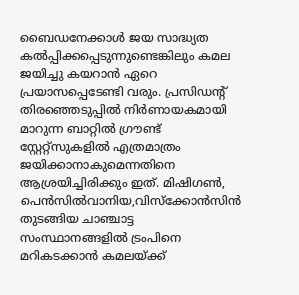ബൈഡനേക്കാൾ ജയ സാദ്ധ്യത കൽപ്പിക്കപ്പെടുന്നുണ്ടെങ്കിലും കമല ജയിച്ചു കയറാൻ ഏറെ പ്രയാസപ്പെടേണ്ടി വരും. പ്രസിഡന്റ് തിരഞ്ഞെടുപ്പിൽ നിർണായകമായി മാറുന്ന ബാറ്റിൽ ഗ്രൗണ്ട് സ്റ്റേറ്റ്സുകളിൽ എത്രമാത്രം ജയിക്കാനാകുമെന്നതിനെ ആശ്രയിച്ചിരിക്കും ഇത്. മിഷിഗൺ, പെൻസിൽവാനിയ,വിസ്ക്കോൻസിൻ തുടങ്ങിയ ചാഞ്ചാട്ട സംസ്ഥാനങ്ങളിൽ ട്രംപിനെ മറികടക്കാൻ കമലയ്ക്ക്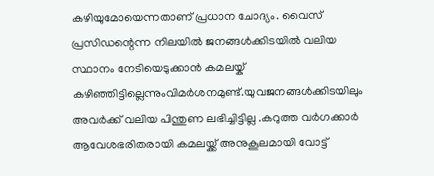കഴിയുമോയെന്നതാണ് പ്രധാന ചോദ്യം. വൈസ് പ്രസിഡന്റെന്ന നിലയിൽ ജനങ്ങൾക്കിടയിൽ വലിയ സ്ഥാനം നേടിയെടുക്കാൻ കമലയ്ക് കഴിഞ്ഞിട്ടില്ലെന്നുംവിമർശനമുണ്ട്.യുവജനങ്ങൾക്കിടയിലും അവർക്ക് വലിയ പിന്തുണ ലഭിച്ചിട്ടില്ല .കറുത്ത വർഗക്കാർ ആവേശഭരിതരായി കമലയ്ക്ക് അനുകൂലമായി വോട്ട്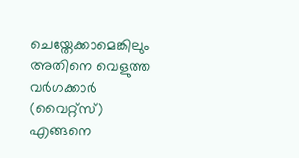ചെയ്തേക്കാമെങ്കിലും അതിനെ വെളുത്ത വർഗക്കാർ (വൈറ്റ്സ്) എങ്ങനെ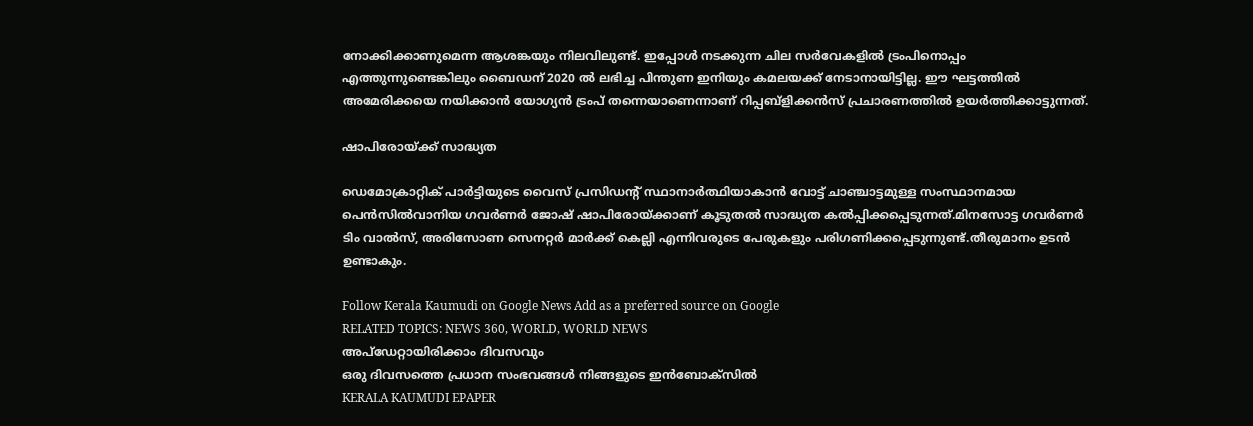നോക്കിക്കാണുമെന്ന ആശങ്കയും നിലവിലുണ്ട്. ഇപ്പോൾ നടക്കുന്ന ചില സർവേകളിൽ ട്രംപിനൊപ്പം എത്തുന്നുണ്ടെങ്കിലും ബൈഡന് 2020 ൽ ലഭിച്ച പിന്തുണ ഇനിയും കമലയക്ക് നേടാനായിട്ടില്ല. ഈ ഘട്ടത്തിൽ അമേരിക്കയെ നയിക്കാൻ യോഗ്യൻ ട്രംപ് തന്നെയാണെന്നാണ് റിപ്പബ്ളിക്കൻസ് പ്രചാരണത്തിൽ ഉയർത്തിക്കാട്ടുന്നത്.

ഷാപിരോയ്ക്ക് സാദ്ധ്യത

ഡെമോക്രാറ്റിക് പാർട്ടിയുടെ വൈസ് പ്രസിഡന്റ് സ്ഥാനാർത്ഥിയാകാൻ വോട്ട് ചാഞ്ചാട്ടമുള്ള സംസ്ഥാനമായ പെൻസിൽവാനിയ ഗവർണർ ജോഷ് ഷാപിരോയ്ക്കാണ് കൂടുതൽ സാദ്ധ്യത കൽപ്പിക്കപ്പെടുന്നത്.മിനസോട്ട ഗവർണർ ടിം വാൽസ്, അരിസോണ സെനറ്റർ മാർക്ക് കെല്ലി എന്നിവരുടെ പേരുകളും പരിഗണിക്കപ്പെടുന്നുണ്ട്.തീരുമാനം ഉടൻ ഉണ്ടാകും.

Follow Kerala Kaumudi on Google News Add as a preferred source on Google
RELATED TOPICS: NEWS 360, WORLD, WORLD NEWS
അപ്ഡേറ്റായിരിക്കാം ദിവസവും
ഒരു ദിവസത്തെ പ്രധാന സംഭവങ്ങൾ നിങ്ങളുടെ ഇൻബോക്സിൽ
KERALA KAUMUDI EPAPER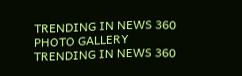TRENDING IN NEWS 360
PHOTO GALLERY
TRENDING IN NEWS 360